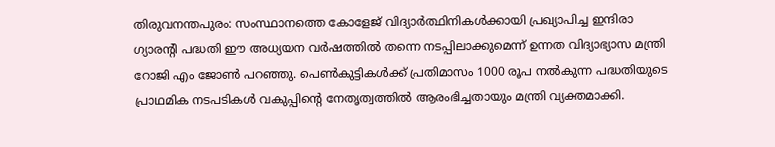തിരുവനന്തപുരം: സംസ്ഥാനത്തെ കോളേജ് വിദ്യാർത്ഥിനികൾക്കായി പ്രഖ്യാപിച്ച ഇന്ദിരാ ഗ്യാരന്റി പദ്ധതി ഈ അധ്യയന വർഷത്തിൽ തന്നെ നടപ്പിലാക്കുമെന്ന് ഉന്നത വിദ്യാഭ്യാസ മന്ത്രി റോജി എം ജോൺ പറഞ്ഞു. പെൺകുട്ടികൾക്ക് പ്രതിമാസം 1000 രൂപ നൽകുന്ന പദ്ധതിയുടെ പ്രാഥമിക നടപടികൾ വകുപ്പിന്റെ നേതൃത്വത്തിൽ ആരംഭിച്ചതായും മന്ത്രി വ്യക്തമാക്കി.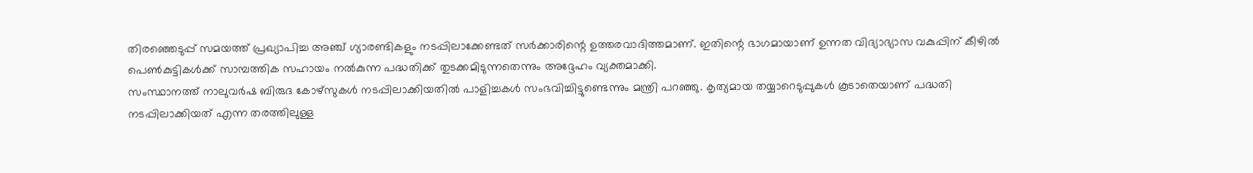തിരഞ്ഞെടുപ്പ് സമയത്ത് പ്രഖ്യാപിച്ച അഞ്ച് ഗ്യാരണ്ടികളും നടപ്പിലാക്കേണ്ടത് സർക്കാരിന്റെ ഉത്തരവാദിത്തമാണ്. ഇതിന്റെ ഭാഗമായാണ് ഉന്നത വിദ്യാഭ്യാസ വകുപ്പിന് കീഴിൽ പെൺകുട്ടികൾക്ക് സാമ്പത്തിക സഹായം നൽകുന്ന പദ്ധതിക്ക് തുടക്കമിടുന്നതെന്നും അദ്ദേഹം വ്യക്തമാക്കി.
സംസ്ഥാനത്ത് നാലുവർഷ ബിരുദ കോഴ്സുകൾ നടപ്പിലാക്കിയതിൽ പാളിച്ചകൾ സംഭവിച്ചിട്ടുണ്ടെന്നും മന്ത്രി പറഞ്ഞു. കൃത്യമായ തയ്യാറെടുപ്പുകൾ കൂടാതെയാണ് പദ്ധതി നടപ്പിലാക്കിയത് എന്ന തരത്തിലുള്ള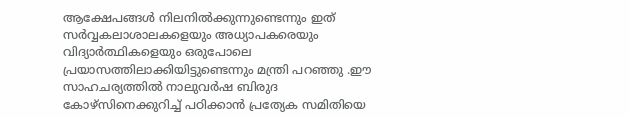ആക്ഷേപങ്ങൾ നിലനിൽക്കുന്നുണ്ടെന്നും ഇത് സർവ്വകലാശാലകളെയും അധ്യാപകരെയും വിദ്യാർത്ഥികളെയും ഒരുപോലെ പ്രയാസത്തിലാക്കിയിട്ടുണ്ടെന്നും മന്ത്രി പറഞ്ഞു .ഈ സാഹചര്യത്തിൽ നാലുവർഷ ബിരുദ കോഴ്സിനെക്കുറിച്ച് പഠിക്കാൻ പ്രത്യേക സമിതിയെ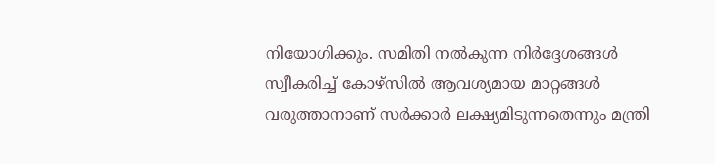നിയോഗിക്കും. സമിതി നൽകുന്ന നിർദ്ദേശങ്ങൾ സ്വീകരിച്ച് കോഴ്സിൽ ആവശ്യമായ മാറ്റങ്ങൾ വരുത്താനാണ് സർക്കാർ ലക്ഷ്യമിടുന്നതെന്നും മന്ത്രി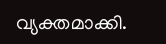വ്യക്തമാക്കി.